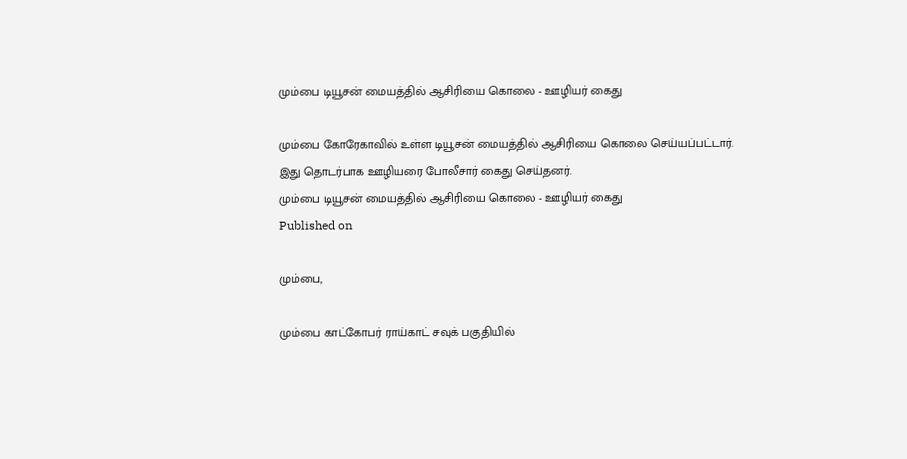மும்பை டியூசன் மையத்தில் ஆசிரியை கொலை - ஊழியர் கைது

மும்பை கோரேகாவில் உள்ள டியூசன் மையத்தில் ஆசிரியை கொலை செய்யப்பட்டார். இது தொடர்பாக ஊழியரை போலீசார் கைது செய்தனர்.
மும்பை டியூசன் மையத்தில் ஆசிரியை கொலை - ஊழியர் கைது
Published on

மும்பை,

மும்பை காட்கோபர் ராய்காட் சவுக் பகுதியில்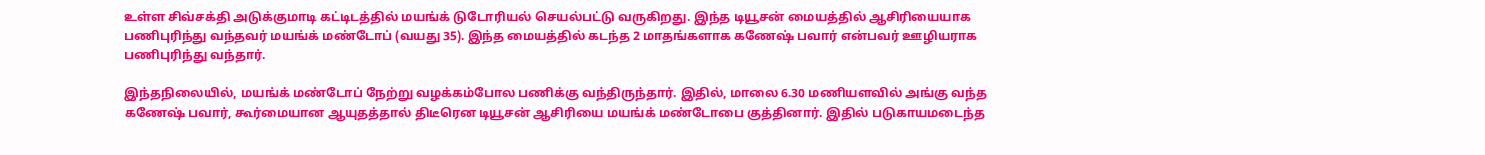உள்ள சிவ்சக்தி அடுக்குமாடி கட்டிடத்தில் மயங்க் டுடோரியல் செயல்பட்டு வருகிறது. இந்த டியூசன் மையத்தில் ஆசிரியையாக பணிபுரிந்து வந்தவர் மயங்க் மண்டோப் (வயது 35). இந்த மையத்தில் கடந்த 2 மாதங்களாக கணேஷ் பவார் என்பவர் ஊழியராக பணிபுரிந்து வந்தார்.

இந்தநிலையில், மயங்க் மண்டோப் நேற்று வழக்கம்போல பணிக்கு வந்திருந்தார். இதில், மாலை 6.30 மணியளவில் அங்கு வந்த கணேஷ் பவார், கூர்மையான ஆயுதத்தால் திடீரென டியூசன் ஆசிரியை மயங்க் மண்டோபை குத்தினார். இதில் படுகாயமடைந்த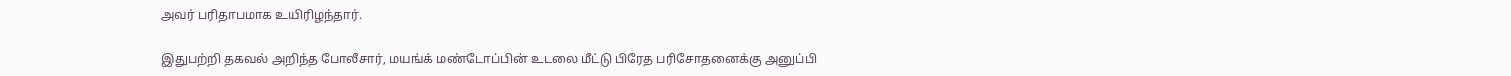அவர் பரிதாபமாக உயிரிழந்தார்.

இதுபற்றி தகவல் அறிந்த போலீசார், மயங்க் மண்டோப்பின் உடலை மீட்டு பிரேத பரிசோதனைக்கு அனுப்பி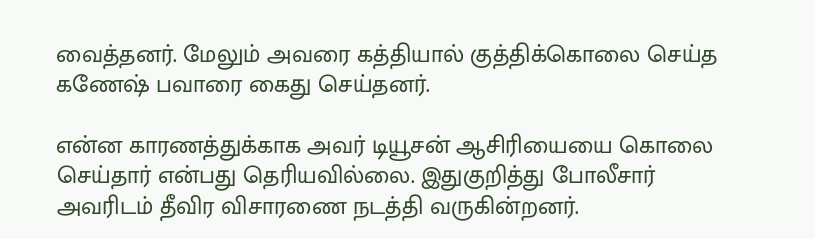வைத்தனர். மேலும் அவரை கத்தியால் குத்திக்கொலை செய்த கணேஷ் பவாரை கைது செய்தனர்.

என்ன காரணத்துக்காக அவர் டியூசன் ஆசிரியையை கொலை செய்தார் என்பது தெரியவில்லை. இதுகுறித்து போலீசார் அவரிடம் தீவிர விசாரணை நடத்தி வருகின்றனர்.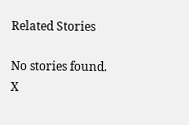Related Stories

No stories found.
X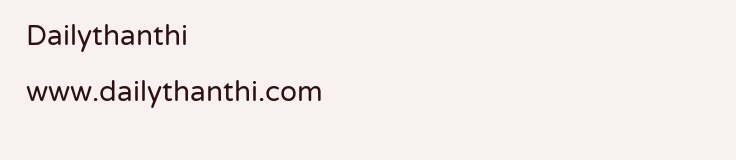Dailythanthi
www.dailythanthi.com